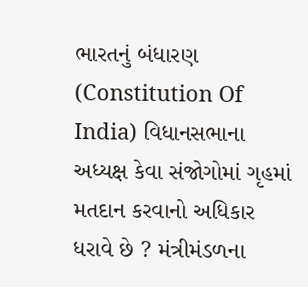ભારતનું બંધારણ (Constitution Of India) વિધાનસભાના અધ્યક્ષ કેવા સંજોગોમાં ગૃહમાં મતદાન કરવાનો અધિકાર ધરાવે છે ? મંત્રીમંડળના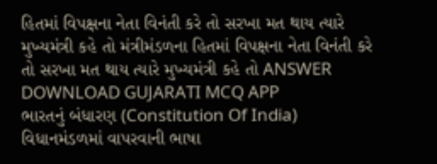હિતમાં વિપક્ષના નેતા વિનંતી કરે તો સરખા મત થાય ત્યારે મુખ્યમંત્રી કહે તો મંત્રીમંડળના હિતમાં વિપક્ષના નેતા વિનંતી કરે તો સરખા મત થાય ત્યારે મુખ્યમંત્રી કહે તો ANSWER DOWNLOAD GUJARATI MCQ APP
ભારતનું બંધારણ (Constitution Of India) વિધાનમંડળમાં વાપરવાની ભાષા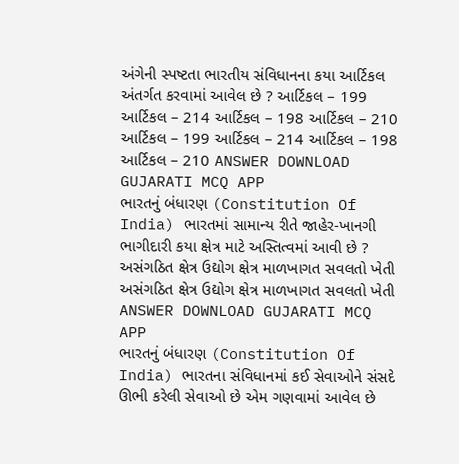અંગેની સ્પષ્ટતા ભારતીય સંવિધાનના કયા આર્ટિકલ અંતર્ગત કરવામાં આવેલ છે ? આર્ટિકલ – 199 આર્ટિકલ – 214 આર્ટિકલ – 198 આર્ટિકલ – 210 આર્ટિકલ – 199 આર્ટિકલ – 214 આર્ટિકલ – 198 આર્ટિકલ – 210 ANSWER DOWNLOAD GUJARATI MCQ APP
ભારતનું બંધારણ (Constitution Of India) ભારતમાં સામાન્ય રીતે જાહેર-ખાનગી ભાગીદારી કયા ક્ષેત્ર માટે અસ્તિત્વમાં આવી છે ? અસંગઠિત ક્ષેત્ર ઉદ્યોગ ક્ષેત્ર માળખાગત સવલતો ખેતી અસંગઠિત ક્ષેત્ર ઉદ્યોગ ક્ષેત્ર માળખાગત સવલતો ખેતી ANSWER DOWNLOAD GUJARATI MCQ APP
ભારતનું બંધારણ (Constitution Of India) ભારતના સંવિધાનમાં કઈ સેવાઓને સંસદે ઊભી કરેલી સેવાઓ છે એમ ગણવામાં આવેલ છે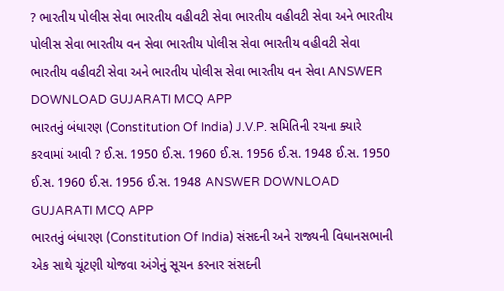? ભારતીય પોલીસ સેવા ભારતીય વહીવટી સેવા ભારતીય વહીવટી સેવા અને ભારતીય પોલીસ સેવા ભારતીય વન સેવા ભારતીય પોલીસ સેવા ભારતીય વહીવટી સેવા ભારતીય વહીવટી સેવા અને ભારતીય પોલીસ સેવા ભારતીય વન સેવા ANSWER DOWNLOAD GUJARATI MCQ APP
ભારતનું બંધારણ (Constitution Of India) J.V.P. સમિતિની રચના ક્યારે કરવામાં આવી ? ઈ.સ. 1950 ઈ.સ. 1960 ઈ.સ. 1956 ઈ.સ. 1948 ઈ.સ. 1950 ઈ.સ. 1960 ઈ.સ. 1956 ઈ.સ. 1948 ANSWER DOWNLOAD GUJARATI MCQ APP
ભારતનું બંધારણ (Constitution Of India) સંસદની અને રાજ્યની વિધાનસભાની એક સાથે ચૂંટણી યોજવા અંગેનું સૂચન કરનાર સંસદની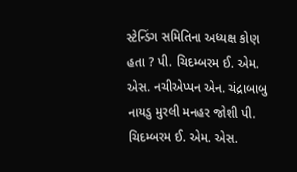સ્ટેન્ડિંગ સમિતિના અધ્યક્ષ કોણ હતા ? પી. ચિદમ્બરમ ઈ. એમ. એસ. નચીએપ્પન એન. ચંદ્રાબાબુ નાયડુ મુરલી મનહર જોશી પી. ચિદમ્બરમ ઈ. એમ. એસ.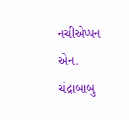નચીએપ્પન એન. ચંદ્રાબાબુ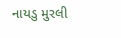નાયડુ મુરલી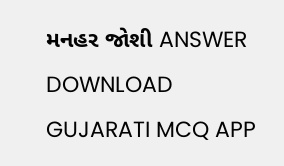મનહર જોશી ANSWER DOWNLOAD GUJARATI MCQ APP